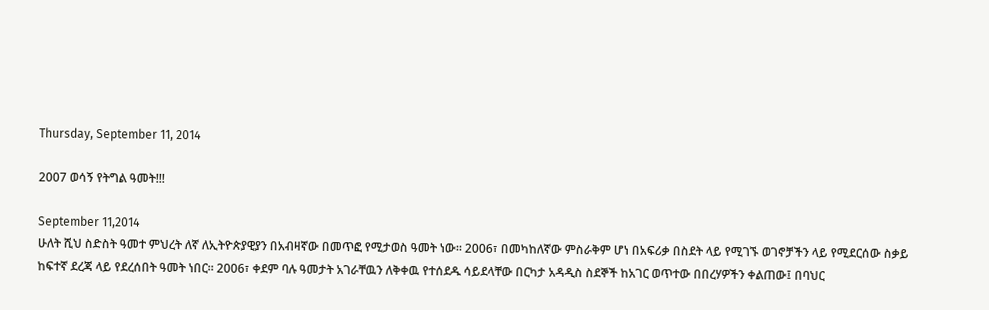Thursday, September 11, 2014

2007 ወሳኝ የትግል ዓመት!!!

September 11,2014
ሁለት ሺህ ስድስት ዓመተ ምህረት ለኛ ለኢትዮጵያዊያን በአብዛኛው በመጥፎ የሚታወስ ዓመት ነው። 2006፣ በመካከለኛው ምስራቅም ሆነ በአፍሪቃ በስደት ላይ የሚገኙ ወገኖቻችን ላይ የሚደርሰው ስቃይ ከፍተኛ ደረጃ ላይ የደረሰበት ዓመት ነበር። 2006፣ ቀደም ባሉ ዓመታት አገራቸዉን ለቅቀዉ የተሰደዱ ሳይደላቸው በርካታ አዳዲስ ስደኞች ከአገር ወጥተው በበረሃዎችን ቀልጠው፤ በባህር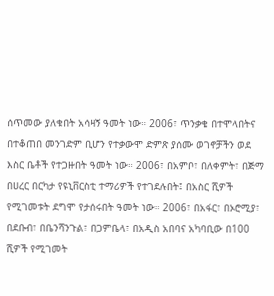ሰጥመው ያለቁበት አሳዛኝ ዓመት ነው። 2006፣ ጥንቃቄ በተሞላበትና በተቆጠበ መንገድም ቢሆን የተቃውሞ ድምጽ ያሰሙ ወገኖቻችን ወደ እስር ቤቶች የተጋዙበት ዓመት ነው። 2006፣ በአምቦ፣ በለቀምት፣ በጅማ በሀረር በርካታ የዩኒቨርስቲ ተማሪዎች የተገደሉበት፤ በአስር ሺዎች የሚገመቱት ደግሞ የታሰሩበት ዓመት ነው። 2006፣ በአፋር፣ በኦሮሚያ፣ በደቡብ፣ በቤንሻንጉል፣ በጋምቤላ፣ በአዲስ አበባና አካባቢው በ100 ሺዎች የሚገመት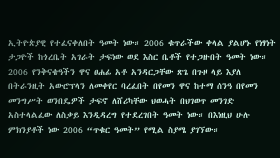ኢትዮጵያዊ የተፈናቀለበት ዓመት ነው። 2006 ቁጥራችው ቀላል ያልሆኑ የነፃነት ታጋዮች ከጎረቤት አገራት ታፍነው ወደ እስር ቤቶች የተጋዙበት ዓመት ነው። 2006 የንቅናቄዓችን ዋና ፀሐፊ አቶ አንዳርጋቸው ጽጌ በጉዞ ላይ እያለ በትራንዚት አውሮፕላን ለመቀየር ባረፈበት በየመን ዋና ከተማ ሰንዓ በየመን መንግሥት ወንበዴዎች ታፍኖ ለሸሪካቸው ህወሓት በህገወጥ መንገድ አስተላልፈው ለስቃይ እንዲዳረግ የተደረገበት ዓመት ነው። በእነዚህ ሁሉ ምክንያቶች ነው 2006 “ጥቁር ዓመት” የሚል ስያሜ ያገኘው።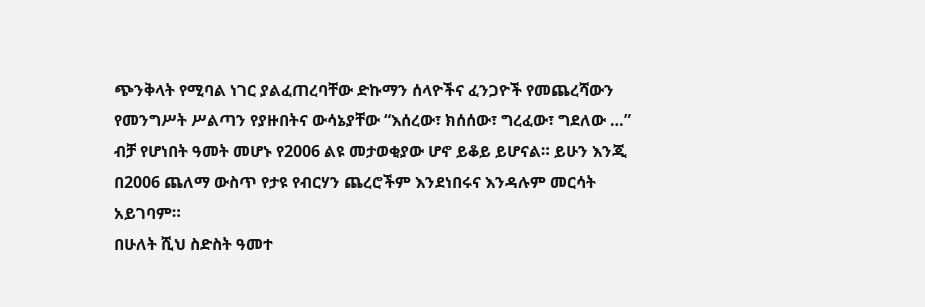ጭንቅላት የሚባል ነገር ያልፈጠረባቸው ድኩማን ሰላዮችና ፈንጋዮች የመጨረሻውን የመንግሥት ሥልጣን የያዙበትና ውሳኔያቸው “እሰረው፣ ክሰሰው፣ ግረፈው፣ ግደለው …” ብቻ የሆነበት ዓመት መሆኑ የ2006 ልዩ መታወቂያው ሆኖ ይቆይ ይሆናል። ይሁን እንጂ በ2006 ጨለማ ውስጥ የታዩ የብርሃን ጨረሮችም እንደነበሩና እንዳሉም መርሳት አይገባም።
በሁለት ሺህ ስድስት ዓመተ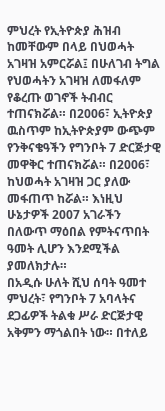ምህረት የኢትዮጵያ ሕዝብ ከመቸውም በላይ በህወሓት አገዛዝ አምርሯል፤ በሁለገብ ትግል የህወሓትን አገዛዝ ለመፋለም የቆረጡ ወገኖች ትብብር ተጠናክሯል። በ2006፣ ኢትዮጵያ ዉስጥም ከኢትዮጵያም ውጭም የንቅናቄዓችን የግንቦት 7 ድርጅታዊ መዋቅር ተጠናክሯል። በ2006፣ ከህወሓት አገዛዝ ጋር ያለው መፋጠጥ ከሯል። እነዚህ ሁኔታዎች 2007 አገራችን በለውጥ ማዕበል የምትናጥበት ዓመት ሊሆን እንደሚችል ያመለክታሉ።
በአዲሱ ሁለት ሺህ ሰባት ዓመተ ምህረት፣ የግንቦት 7 አባላትና ደጋፊዎች ትልቁ ሥራ ድርጅታዊ አቅምን ማጎልበት ነው። በተለይ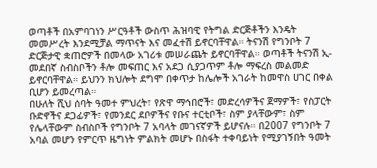ወጣቶች በአምባገነን ሥርዓቶች ውስጥ ሕዝባዊ የትግል ድርጅቶችን እንዴት መመሥረት እንደሚቻል ማጥናት እና መፈተሽ ይኖርባቸዋል። ትናንሽ የግንቦት 7 ድርጅታዊ ቋጠሮዎች በመላው አገሪቱ መሠራጨት ይኖርባቸዋል። ወጣቶች ትናንሽ ኢ-መደበኛ ስብስቦችን ቶሎ መፍጠር እና አደጋ ሲያጋጥም ቶሎ ማፍረስ መልመድ ይኖርባቸዋል። ይህንን ክህሎት ደግሞ በቀጥታ ከሌሎች አገራት ከመዋስ ሀገር በቀል ቢሆን ይመረጣል።
በሁለት ሺህ ሰባት ዓመተ ምህረት፣ የጽዋ ማኅበሮች፣ መድረሳዎችና ጀማዎች፣ የስፓርት ቡድኖችና ደጋፊዎች፣ የመንደር ደቦዎችና የቡና ተርቲቦች፣ ስም ያላቸውም፣ ስም የሌላቸውም ስብስቦች የግንቦት 7 አባላት መገናኛዎች ይሆናሉ። በ2007 የግንቦት 7 አባል መሆን የምርጥ ዜግነት ምልክት መሆኑ በስፋት ተቀባይነት የሚያገኝበት ዓመት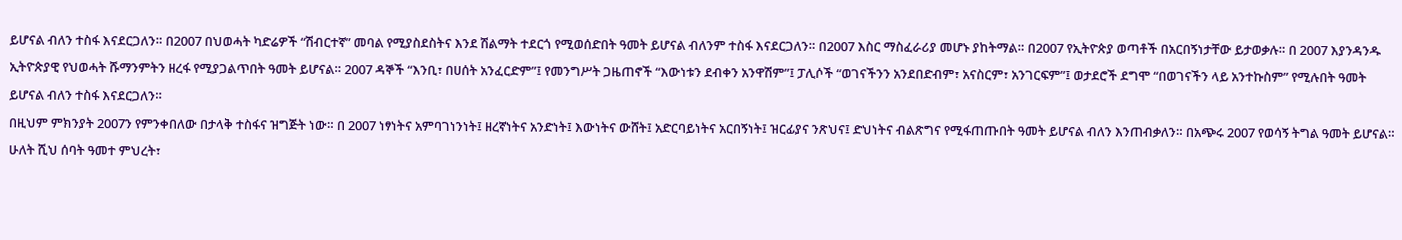ይሆናል ብለን ተስፋ እናደርጋለን። በ2007 በህወሓት ካድሬዎች “ሽብርተኛ” መባል የሚያስደስትና እንደ ሽልማት ተደርጎ የሚወሰድበት ዓመት ይሆናል ብለንም ተስፋ እናደርጋለን። በ2007 እስር ማስፈራሪያ መሆኑ ያከትማል። በ2007 የኢትዮጵያ ወጣቶች በአርበኝነታቸው ይታወቃሉ። በ 2007 እያንዳንዱ ኢትዮጵያዊ የህወሓት ሹማንምትን ዘረፋ የሚያጋልጥበት ዓመት ይሆናል። 2007 ዳኞች “እንቢ፣ በሀሰት አንፈርድም”፤ የመንግሥት ጋዜጠኖች “እውነቱን ደብቀን አንዋሽም”፤ ፓሊሶች “ወገናችንን አንደበድብም፣ አናስርም፣ አንገርፍም”፤ ወታደሮች ደግሞ “በወገናችን ላይ አንተኩስም” የሚሉበት ዓመት ይሆናል ብለን ተስፋ እናደርጋለን።
በዚህም ምክንያት 2007ን የምንቀበለው በታላቅ ተስፋና ዝግጅት ነው። በ 2007 ነፃነትና አምባገነንነት፤ ዘረኛነትና አንድነት፤ እውነትና ውሸት፤ አድርባይነትና አርበኝነት፤ ዝርፊያና ንጽህና፤ ድህነትና ብልጽግና የሚፋጠጡበት ዓመት ይሆናል ብለን እንጠብቃለን። በአጭሩ 2007 የወሳኝ ትግል ዓመት ይሆናል።
ሁለት ሺህ ሰባት ዓመተ ምህረት፣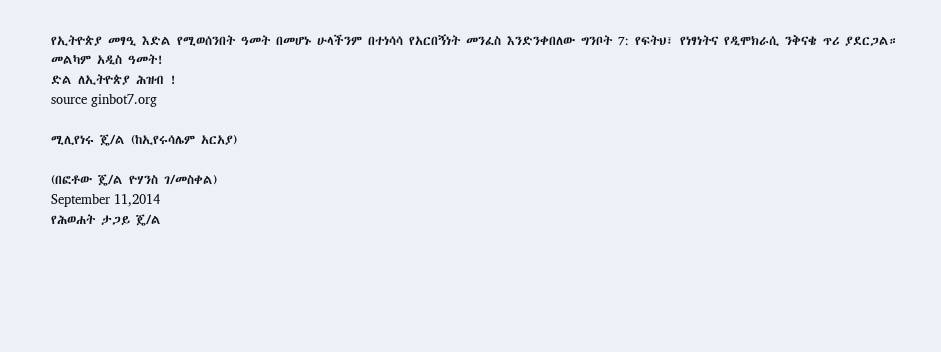የኢትዮጵያ መፃዒ እድል የሚወሰንበት ዓመት በመሆኑ ሁላችንም በተነሳሳ የአርበኝነት መንፈስ እንድንቀበለው ግንቦት 7: የፍትህ፣ የነፃነትና የዲሞክራሲ ንቅናቄ ጥሪ ያደርጋል።
መልካም አዲስ ዓመት!
ድል ለኢትዮጵያ ሕዝብ !
source ginbot7.org

ሚሊየነሩ ጄ/ል (ከኢየሩሳሌም አርአያ)

(በፎቶው ጄ/ል ዮሃንስ ገ/መስቀል)
September 11,2014
የሕወሐት ታጋይ ጄ/ል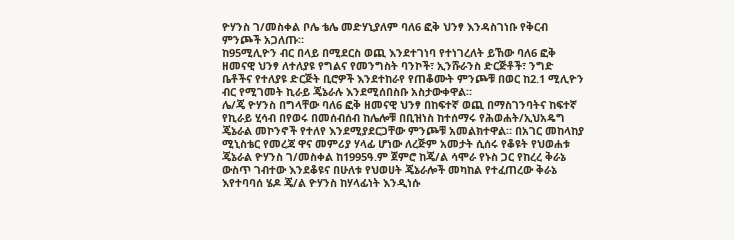ዮሃንስ ገ/መስቀል ቦሌ ቴሌ መድሃኒያለም ባለ6 ፎቅ ህንፃ እንዳስገነቡ የቅርብ ምንጮች አጋለጡ።
ከ95ሚሊዮን ብር በላይ በሚደርስ ወጪ እንደተገነባ የተነገረለት ይኸው ባለ6 ፎቅ ዘመናዊ ህንፃ ለተለያዩ የግልና የመንግስት ባንኮች፣ ኢንሹራንስ ድርጅቶች፣ ንግድ ቤቶችና የተለያዩ ድርጅት ቢሮዎች እንደተከራየ የጠቆሙት ምንጮቹ በወር ከ2.1 ሚሊዮን ብር የሚገመት ኪራይ ጄኔራሉ እንደሚሰበስቡ አስታውቀዋል።
ሌ/ጄ ዮሃንስ በግላቸው ባለ6 ፎቅ ዘመናዊ ህንፃ በከፍተኛ ወጪ በማስገንባትና ከፍተኛ የኪራይ ሂሳብ በየወሩ በመሰብሰብ ከሌሎቹ በቢዝነስ ከተሰማሩ የሕወሐት/ኢህአዴግ ጄኔራል መኮንኖች የተለየ እንደሚያደርጋቸው ምንጮቹ አመልክተዋል። በአገር መከላከያ ሚኒስቴር የመረጃ ዋና መምሪያ ሃላፊ ሆነው ለረጅም አመታት ሲሰሩ የቆዩት የህወሐቱ ጄኔራል ዮሃንስ ገ/መስቀል ከ1995ዓ.ም ጀምሮ ከጄ/ል ሳሞራ የኑስ ጋር የከረረ ቅራኔ ውስጥ ገብተው እንደቆዩና በሁለቱ የህወሀት ጄኔራሎች መካከል የተፈጠረው ቅራኔ እየተባባሰ ሄዶ ጄ/ል ዮሃንስ ከሃላፊነት እንዲነሱ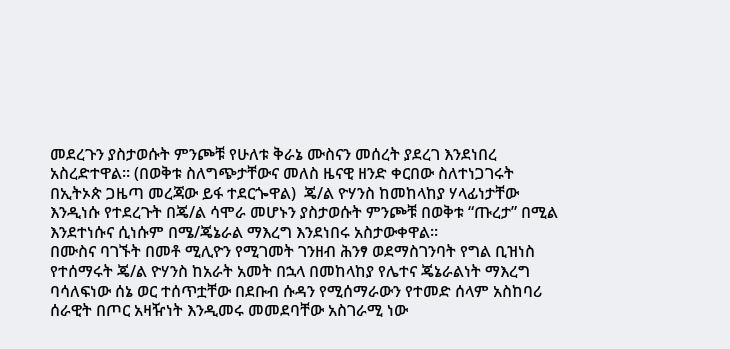መደረጉን ያስታወሱት ምንጮቹ የሁለቱ ቅራኔ ሙስናን መሰረት ያደረገ እንደነበረ አስረድተዋል። (በወቅቱ ስለግጭታቸውና መለስ ዜናዊ ዘንድ ቀርበው ስለተነጋገሩት በኢትኦጵ ጋዜጣ መረጃው ይፋ ተደርጐዋል)  ጄ/ል ዮሃንስ ከመከላከያ ሃላፊነታቸው እንዲነሱ የተደረጉት በጄ/ል ሳሞራ መሆኑን ያስታወሱት ምንጮቹ በወቅቱ “ጡረታ” በሚል እንደተነሱና ሲነሱም በሜ/ጄኔራል ማእረግ እንደነበሩ አስታውቀዋል።
በሙስና ባገኙት በመቶ ሚሊዮን የሚገመት ገንዘብ ሕንፃ ወደማስገንባት የግል ቢዝነስ የተሰማሩት ጄ/ል ዮሃንስ ከአራት አመት በኋላ በመከላከያ የሌተና ጄኔራልነት ማእረግ ባሳለፍነው ሰኔ ወር ተሰጥቷቸው በደቡብ ሱዳን የሚሰማራውን የተመድ ሰላም አስከባሪ ሰራዊት በጦር አዛዥነት እንዲመሩ መመደባቸው አስገራሚ ነው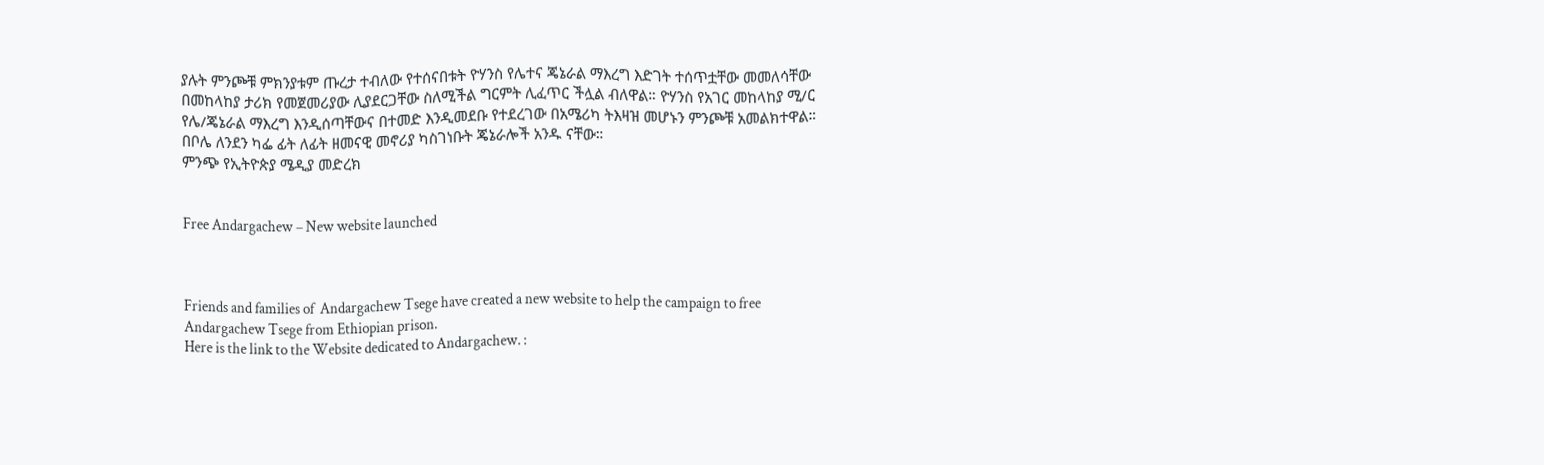ያሉት ምንጮቹ ምክንያቱም ጡረታ ተብለው የተሰናበቱት ዮሃንስ የሌተና ጄኔራል ማእረግ እድገት ተሰጥቷቸው መመለሳቸው በመከላከያ ታሪክ የመጀመሪያው ሊያደርጋቸው ስለሚችል ግርምት ሊፈጥር ችሏል ብለዋል። ዮሃንስ የአገር መከላከያ ሚ/ር የሌ/ጄኔራል ማእረግ እንዲሰጣቸውና በተመድ እንዲመደቡ የተደረገው በአሜሪካ ትእዛዝ መሆኑን ምንጮቹ አመልክተዋል። በቦሌ ለንደን ካፌ ፊት ለፊት ዘመናዊ መኖሪያ ካስገነቡት ጄኔራሎች አንዱ ናቸው።
ምንጭ የኢትዮጵያ ሜዲያ መድረክ


Free Andargachew – New website launched



Friends and families of  Andargachew Tsege have created a new website to help the campaign to free Andargachew Tsege from Ethiopian prison.
Here is the link to the Website dedicated to Andargachew. :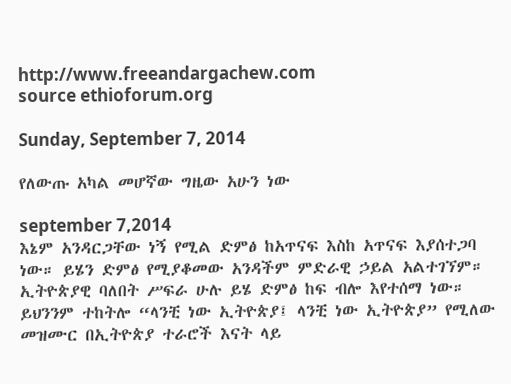http://www.freeandargachew.com
source ethioforum.org

Sunday, September 7, 2014

የለውጡ አካል መሆኛው ግዜው አሁን ነው

september 7,2014
እኔም አንዳርጋቸው ነኝ የሚል ድምፅ ከአጥናፍ እስከ አጥናፍ እያሰተጋባ ነው። ይሄን ድምፅ የሚያቆመው አንዳችም ምድራዊ ኃይል አልተገኘም። ኢትዮጵያዊ ባለበት ሥፍራ ሁሉ ይሄ ድምፅ ከፍ ብሎ እየተሰማ ነው። ይህንንም ተከትሎ “ላንቺ ነው ኢትዮጵያ፤ ላንቺ ነው ኢትዮጵያ” የሚለው መዝሙር በኢትዮጵያ ተራሮች እናት ላይ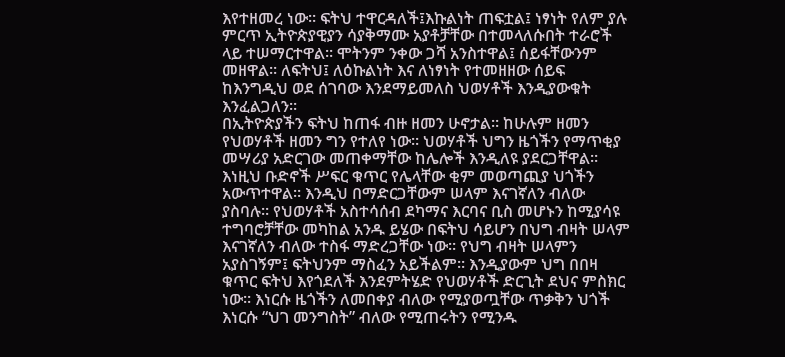እየተዘመረ ነው። ፍትህ ተዋርዳለች፤እኩልነት ጠፍቷል፤ ነፃነት የለም ያሉ ምርጥ ኢትዮጵያዊያን ሳያቅማሙ አያቶቻቸው በተመላለሱበት ተራሮች ላይ ተሠማርተዋል። ሞትንም ንቀው ጋሻ አንስተዋል፤ ሰይፋቸውንም መዘዋል። ለፍትህ፤ ለዕኩልነት እና ለነፃነት የተመዘዘው ሰይፍ ከእንግዲህ ወደ ሰገባው እንደማይመለስ ህወሃቶች እንዲያውቁት እንፈልጋለን።
በኢትዮጵያችን ፍትህ ከጠፋ ብዙ ዘመን ሁኖታል። ከሁሉም ዘመን የህወሃቶች ዘመን ግን የተለየ ነው። ህወሃቶች ህግን ዜጎችን የማጥቂያ መሣሪያ አድርገው መጠቀማቸው ከሌሎች እንዲለዩ ያደርጋቸዋል። እነዚህ ቡድኖች ሥፍር ቁጥር የሌላቸው ቂም መወጣጪያ ህጎችን አውጥተዋል። እንዲህ በማድርጋቸውም ሠላም እናገኛለን ብለው ያስባሉ። የህወሃቶች አስተሳሰብ ደካማና እርባና ቢስ መሆኑን ከሚያሳዩ ተግባሮቻቸው መካከል አንዱ ይሄው በፍትህ ሳይሆን በህግ ብዛት ሠላም እናገኛለን ብለው ተስፋ ማድረጋቸው ነው። የህግ ብዛት ሠላምን አያስገኝም፤ ፍትህንም ማስፈን አይችልም። እንዲያውም ህግ በበዛ ቁጥር ፍትህ እየጎደለች እንደምትሄድ የህወሃቶች ድርጊት ደህና ምስክር ነው። እነርሱ ዜጎችን ለመበቀያ ብለው የሚያወጧቸው ጥቃቅን ህጎች እነርሱ “ህገ መንግስት” ብለው የሚጠሩትን የሚንዱ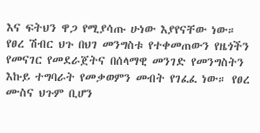እና ፍትህን ዋጋ የሚያሳጡ ሁነው እያየናቸው ነው። የፀረ ሽብር ህጉ በህገ መንግስቱ የተቀመጠውን የዜጎችን የመናገር የመደራጀትና በሰላማዊ መንገድ የመንግስትን እኩይ ተግባራት የመቃወምን መብት የገፈፈ ነው። የፀረ ሙስና ህጉም ቢሆን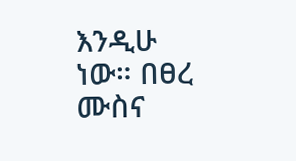እንዲሁ ነው። በፀረ ሙስና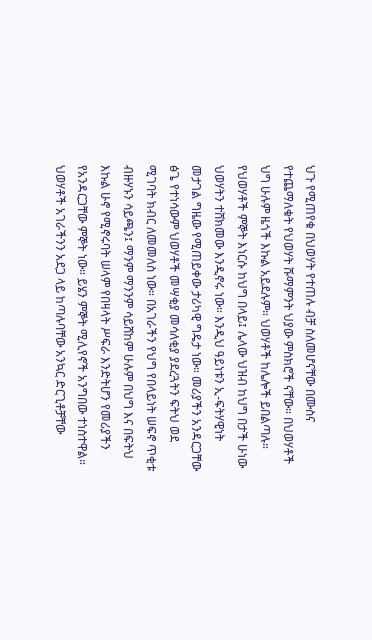ህጉ የሚጠየቁ በህወሃት የተጠሉ ብቻ ስለመሆናቸው በሙስና የተጨማለቁት የህወሃት ሹማምንት ህያው ምስክሮች ናቸው። በህወሃቶች ህግ ሁሉም ዜጎች እኩል አይደሉም። ህወሃቶች ከሌሎች ይበልጣሉ። የህወሃቶች ምኞት እነርሱ ከህግ በላይ፤ ሌላው ህዝብ ከህግ በታች ሁነው ህወሃትን ተሸክመው እንዲኖሩ ነው። እንዲህ ዓይነቱን ኢ-ፍትሃዊነት መታገል ግዜው የሚጠይቀው ታሪካዊ ግዴታ ነው። መሪያችን አንዳርጋቸው ፅጌ የተነሳውም ህወሃቶች መሣቂያ መሳለቂያ ያደረጓትን ፍትህ ወደ ሚገባት ክብር ለመመለስ ነው። በአገራችን የህግ የበላይነት ሠፍኖ ጥቂቱ ብዙሃኑን ሳይጫን፤ ማንም ማንንም ሳይሸከም ሁሉም በህግ እና በፍትህ እኩል ሁኖ የሚኖሩባት ሠላም የበዛላት ሥፍራ እንድትሆን የመሪያችን የአንዳርጋቸው ምኞት ነው። ይሄን ምኞት ሚሊየኖች አንግበው ተነስተዋል።
ህወሃቶች አገራችንን አደጋ ላይ ከጣሉባቸው አንኳር ድርጊቶቻቸው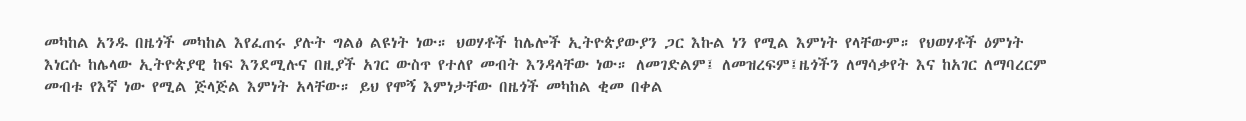መካከል አንዱ በዜጎች መካከል እየፈጠሩ ያሉት ግልፅ ልዩነት ነው። ህወሃቶች ከሌሎች ኢትዮጵያውያን ጋር እኩል ነን የሚል እምነት የላቸውም። የህወሃቶች ዕምነት እነርሱ ከሌላው ኢትዮጵያዊ ከፍ እንደሚሉና በዚያች አገር ውስጥ የተለየ መብት እንዳላቸው ነው። ለመገድልም፤ ለመዝረፍም፤ዜጎችን ለማሳቃየት እና ከአገር ለማባረርም መብቱ የእኛ ነው የሚል ጅላጅል እምነት አላቸው። ይህ የሞኝ እምነታቸው በዜጎች መካከል ቂመ በቀል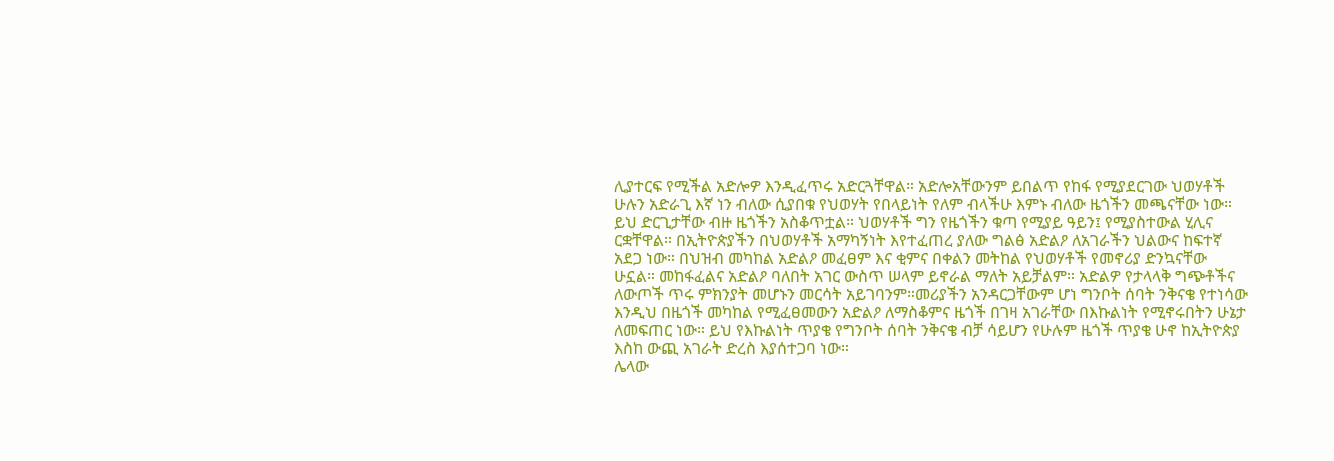ሊያተርፍ የሚችል አድሎዎ እንዲፈጥሩ አድርጓቸዋል። አድሎአቸውንም ይበልጥ የከፋ የሚያደርገው ህወሃቶች ሁሉን አድራጊ እኛ ነን ብለው ሲያበቁ የህወሃት የበላይነት የለም ብላችሁ እምኑ ብለው ዜጎችን መጫናቸው ነው። ይህ ድርጊታቸው ብዙ ዜጎችን አስቆጥቷል። ህወሃቶች ግን የዜጎችን ቁጣ የሚያይ ዓይን፤ የሚያስተውል ሂሊና ርቋቸዋል። በኢትዮጵያችን በህወሃቶች አማካኝነት እየተፈጠረ ያለው ግልፅ አድልዖ ለአገራችን ህልውና ከፍተኛ አደጋ ነው። በህዝብ መካከል አድልዖ መፈፀም እና ቂምና በቀልን መትከል የህወሃቶች የመኖሪያ ድንኳናቸው ሁኗል። መከፋፈልና አድልዖ ባለበት አገር ውስጥ ሠላም ይኖራል ማለት አይቻልም። አድልዎ የታላላቅ ግጭቶችና ለውጦች ጥሩ ምክንያት መሆኑን መርሳት አይገባንም።መሪያችን አንዳርጋቸውም ሆነ ግንቦት ሰባት ንቅናቄ የተነሳው እንዲህ በዜጎች መካከል የሚፈፀመውን አድልዖ ለማስቆምና ዜጎች በገዛ አገራቸው በእኩልነት የሚኖሩበትን ሁኔታ ለመፍጠር ነው። ይህ የእኩልነት ጥያቄ የግንቦት ሰባት ንቅናቄ ብቻ ሳይሆን የሁሉም ዜጎች ጥያቄ ሁኖ ከኢትዮጵያ እስከ ውጪ አገራት ድረስ እያሰተጋባ ነው።
ሌላው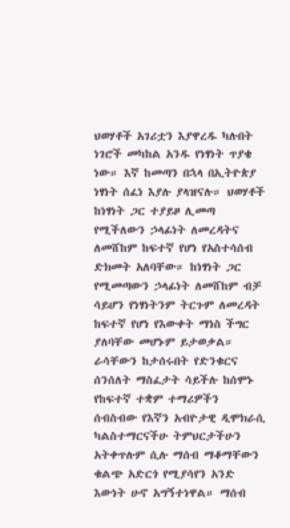ህወሃቶች አገሪቷን እያዋረዱ ካሉበት ነገሮች መካከል አንዱ የነፃነት ጥያቄ ነው። እኛ ከመጣን በኋላ በኢትዮጵያ ነፃነት ሰፈነ እያሉ ያላዝናሉ። ህወሃቶች ከነፃነት ጋር ተያይዞ ሊመጣ የሚችለውን ኃላፊነት ለመረዳትና ለመሸከም ከፍተኛ የሆነ የአስተሳሰብ ድክመት አለባቸው። ከነፃነት ጋር የሚመጣውን ኃላፊነት ለመሸከም ብቻ ሳይሆን የነፃነትንም ትርጉም ለመረዳት ከፍተኛ የሆነ የእውቀት ማነስ ችግር ያለባቸው መሆኑም ይታወቃል። ራሳቸውን ከታሰሩበት የድንቁርና ሰንሰለት ማስፈታት ሳይችሉ ከሰሞኑ የከፍተኛ ተቋም ተማሪዎችን ሰብስብው የእኛን አብዮታዊ ዲሞክራሲ ካልስተማርናችሁ ትምህርታችሁን አትቀጥሉም ሲሉ ማሰብ ማቆማቸውን ቁልጭ አድርጎ የሚያሳየን አንድ እውነት ሁኖ አግኝተነዋል። ማሰብ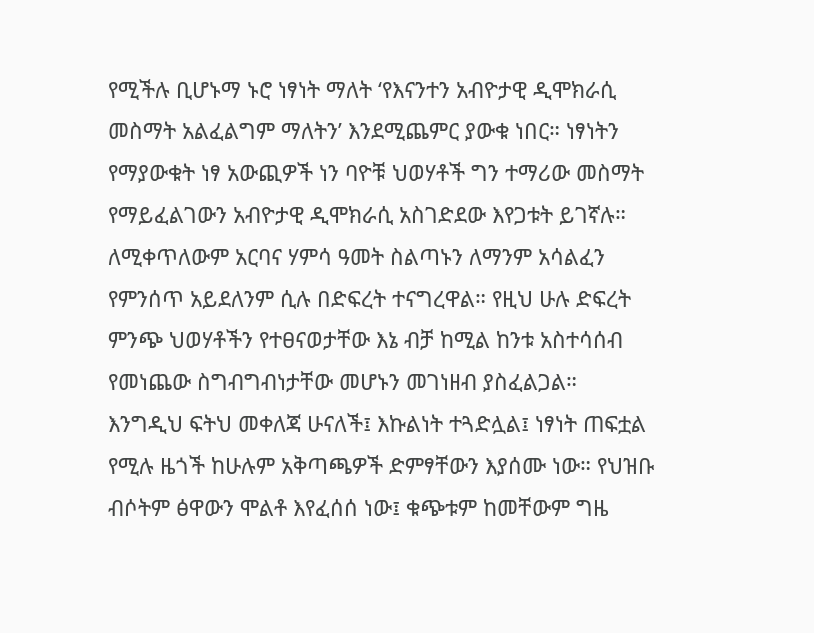የሚችሉ ቢሆኑማ ኑሮ ነፃነት ማለት ‘የእናንተን አብዮታዊ ዲሞክራሲ መስማት አልፈልግም ማለትን’ እንደሚጨምር ያውቁ ነበር። ነፃነትን የማያውቁት ነፃ አውጪዎች ነን ባዮቹ ህወሃቶች ግን ተማሪው መስማት የማይፈልገውን አብዮታዊ ዲሞክራሲ አስገድደው እየጋቱት ይገኛሉ። ለሚቀጥለውም አርባና ሃምሳ ዓመት ስልጣኑን ለማንም አሳልፈን የምንሰጥ አይደለንም ሲሉ በድፍረት ተናግረዋል። የዚህ ሁሉ ድፍረት ምንጭ ህወሃቶችን የተፀናወታቸው እኔ ብቻ ከሚል ከንቱ አስተሳሰብ የመነጨው ስግብግብነታቸው መሆኑን መገነዘብ ያስፈልጋል።
እንግዲህ ፍትህ መቀለጃ ሁናለች፤ እኩልነት ተጓድሏል፤ ነፃነት ጠፍቷል የሚሉ ዜጎች ከሁሉም አቅጣጫዎች ድምፃቸውን እያሰሙ ነው። የህዝቡ ብሶትም ፅዋውን ሞልቶ እየፈሰሰ ነው፤ ቁጭቱም ከመቸውም ግዜ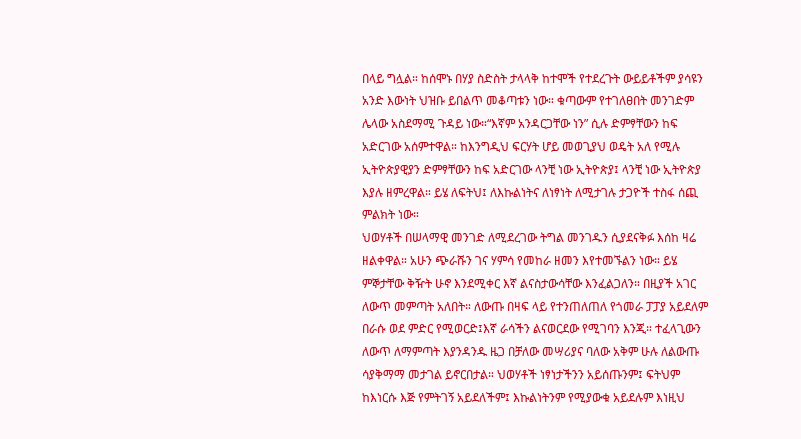በላይ ግሏል። ከሰሞኑ በሃያ ስድስት ታላላቅ ከተሞች የተደረጉት ውይይቶችም ያሳዩን አንድ እውነት ህዝቡ ይበልጥ መቆጣቱን ነው። ቁጣውም የተገለፀበት መንገድም ሌላው አስደማሚ ጉዳይ ነው።“እኛም አንዳርጋቸው ነን” ሲሉ ድምፃቸውን ከፍ አድርገው አሰምተዋል። ከእንግዲህ ፍርሃት ሆይ መወጊያህ ወዴት አለ የሚሉ ኢትዮጵያዊያን ድምፃቸውን ከፍ አድርገው ላንቺ ነው ኢትዮጵያ፤ ላንቺ ነው ኢትዮጵያ እያሉ ዘምረዋል። ይሄ ለፍትህ፤ ለእኩልነትና ለነፃነት ለሚታገሉ ታጋዮች ተስፋ ሰጪ ምልክት ነው።
ህወሃቶች በሠላማዊ መንገድ ለሚደረገው ትግል መንገዱን ሲያደናቅፉ እሰከ ዛሬ ዘልቀዋል። አሁን ጭራሹን ገና ሃምሳ የመከራ ዘመን እየተመኙልን ነው። ይሄ ምኞታቸው ቅዥት ሁኖ እንደሚቀር እኛ ልናስታውሳቸው እንፈልጋለን። በዚያች አገር ለውጥ መምጣት አለበት። ለውጡ በዛፍ ላይ የተንጠለጠለ የጎመራ ፓፓያ አይደለም በራሱ ወደ ምድር የሚወርድ፤እኛ ራሳችን ልናወርደው የሚገባን እንጂ። ተፈላጊውን ለውጥ ለማምጣት እያንዳንዱ ዜጋ በቻለው መሣሪያና ባለው አቅም ሁሉ ለልውጡ ሳያቅማማ መታገል ይኖርበታል። ህወሃቶች ነፃነታችንን አይሰጡንም፤ ፍትህም ከእነርሱ እጅ የምትገኝ አይደለችም፤ እኩልነትንም የሚያውቁ አይደሉም እነዚህ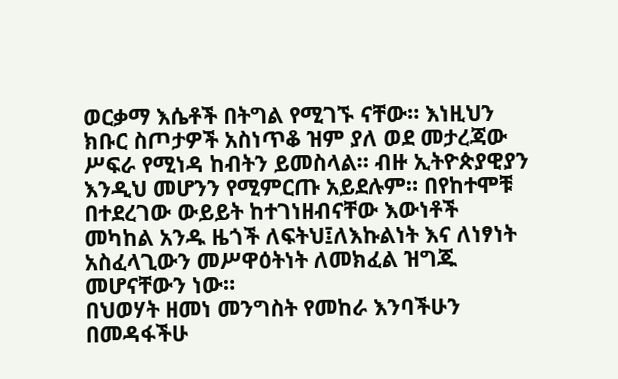ወርቃማ እሴቶች በትግል የሚገኙ ናቸው። እነዚህን ክቡር ስጦታዎች አስነጥቆ ዝም ያለ ወደ መታረጃው ሥፍራ የሚነዳ ከብትን ይመስላል። ብዙ ኢትዮጵያዊያን እንዲህ መሆንን የሚምርጡ አይደሉም። በየከተሞቹ በተደረገው ውይይት ከተገነዘብናቸው እውነቶች መካከል አንዱ ዜጎች ለፍትህ፤ለእኩልነት እና ለነፃነት አስፈላጊውን መሥዋዕትነት ለመክፈል ዝግጁ መሆናቸውን ነው።
በህወሃት ዘመነ መንግስት የመከራ እንባችሁን በመዳፋችሁ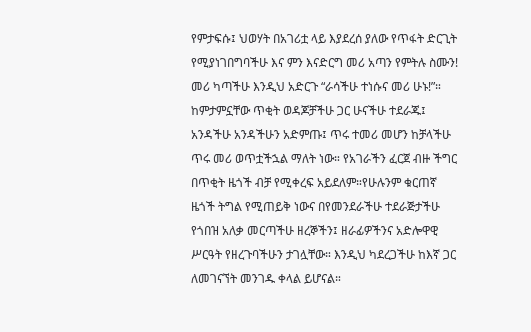የምታፍሱ፤ ህወሃት በአገሪቷ ላይ እያደረሰ ያለው የጥፋት ድርጊት የሚያነገበግባችሁ እና ምን እናድርግ መሪ አጣን የምትሉ ስሙን! መሪ ካጣችሁ እንዲህ አድርጉ “ራሳችሁ ተነሱና መሪ ሁኑ!”። ከምታምኗቸው ጥቂት ወዳጆቻችሁ ጋር ሁናችሁ ተደራጁ፤ አንዳችሁ አንዳችሁን አድምጡ፤ ጥሩ ተመሪ መሆን ከቻላችሁ ጥሩ መሪ ወጥቷችኋል ማለት ነው። የአገራችን ፈርጀ ብዙ ችግር በጥቂት ዜጎች ብቻ የሚቀረፍ አይደለም።የሁሉንም ቁርጠኛ ዜጎች ትግል የሚጠይቅ ነውና በየመንደራችሁ ተደራጅታችሁ የጎበዝ አለቃ መርጣችሁ ዘረኞችን፤ ዘራፊዎችንና አድሎዋዊ ሥርዓት የዘረጉባችሁን ታገሏቸው። እንዲህ ካደረጋችሁ ከእኛ ጋር ለመገናኘት መንገዱ ቀላል ይሆናል።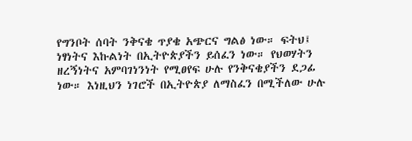የግንቦት ሰባት ንቅናቄ ጥያቄ አጭርና ግልፅ ነው። ፍትህ፤ ነፃነትና እኩልነት በኢትዮጵያችን ይሰፈን ነው። የህወሃትን ዘረኝነትና አምባገነንነት የሚፀየፍ ሁሉ የንቅናቄያችን ደጋፊ ነው። እነዚህን ነገሮች በኢትዮጵያ ለማስፈን በሚችለው ሁሉ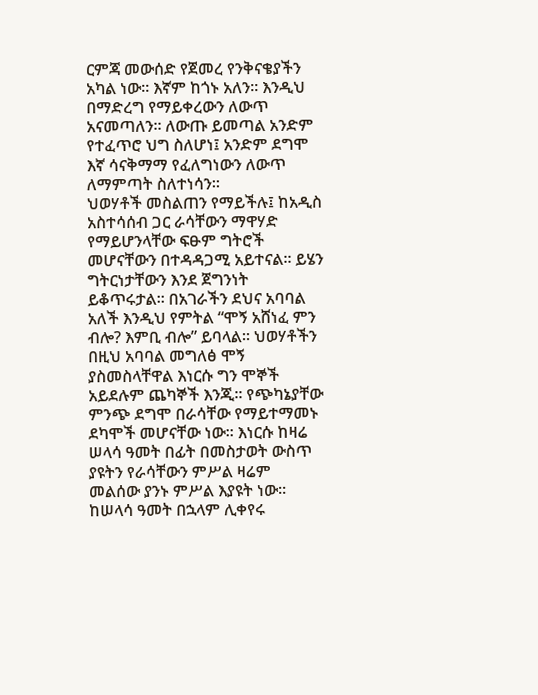ርምጃ መውሰድ የጀመረ የንቅናቄያችን አካል ነው። እኛም ከጎኑ አለን። እንዲህ በማድረግ የማይቀረውን ለውጥ አናመጣለን። ለውጡ ይመጣል አንድም የተፈጥሮ ህግ ስለሆነ፤ አንድም ደግሞ እኛ ሳናቅማማ የፈለግነውን ለውጥ ለማምጣት ስለተነሳን።
ህወሃቶች መስልጠን የማይችሉ፤ ከአዲስ አስተሳሰብ ጋር ራሳቸውን ማዋሃድ የማይሆንላቸው ፍፁም ግትሮች መሆናቸውን በተዳዳጋሚ አይተናል። ይሄን ግትርነታቸውን እንደ ጀግንነት ይቆጥሩታል። በአገራችን ደህና አባባል አለች እንዲህ የምትል “ሞኝ አሸነፈ ምን ብሎ? እምቢ ብሎ” ይባላል። ህወሃቶችን በዚህ አባባል መግለፅ ሞኝ ያስመስላቸዋል እነርሱ ግን ሞኞች አይደሉም ጨካኞች እንጂ። የጭካኔያቸው ምንጭ ደግሞ በራሳቸው የማይተማመኑ ደካሞች መሆናቸው ነው። እነርሱ ከዛሬ ሠላሳ ዓመት በፊት በመስታወት ውስጥ ያዩትን የራሳቸውን ምሥል ዛሬም መልሰው ያንኑ ምሥል እያዩት ነው። ከሠላሳ ዓመት በኋላም ሊቀየሩ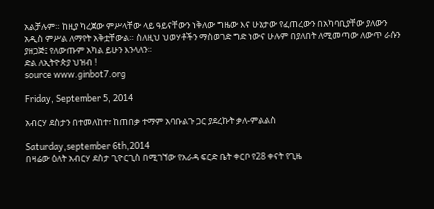አልቻሉም። ከዚያ ካረጀው ምሥላቸው ላይ ዓይናቸውን ነቅለው ግዜው እና ሁኔታው የፈጠረውን በአካባቢያቸው ያለውን አዲስ ምሥል ለማየት አቅቷቸውል። ስለዚህ ህወሃቶችን ማስወገድ ግድ ነውና ሁሉም በያለበት ለሚመጣው ለውጥ ራሱን ያዘጋጅ፤ የለውጡም አካል ይሁን እንላለን።
ድል ለኢትዮጵያ ህዝብ !
source www.ginbot7.org

Friday, September 5, 2014

አብርሃ ደስታን በተመለከተ፣ ከጠበቃ ተማም አባቡልጉ ጋር ያደረኩት ቃለ-ምልልስ

Saturday,september 6th,2014
በዛሬው ዕለት አብርሃ ደስታ ጊዮርጊስ በሚገኘው የአራዳ ፍርድ ቤት ቀርቦ የ28 ቀናት የጊዜ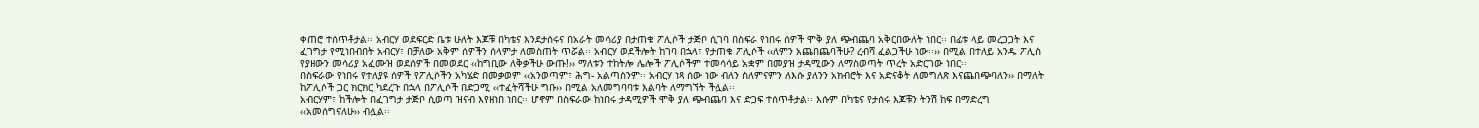ቀጠሮ ተሰጥቶታል፡፡ አብርሃ ወደፍርድ ቤቱ ሁለት እጆቹ በካቴና እንደታሰሩና በአራት መሳሪያ በታጠቁ ፖሊሶች ታጅቦ ሲገባ በስፍራ የነበሩ ሰዎች ሞቅ ያለ ጭብጨባ አቅርበውለት ነበር፡፡ በፊቱ ላይ መረጋጋት እና ፈገግታ የሚነበብበት አብርሃ፣ በቻለው አቅም ሰዎችን ሰላምታ ለመስጠት ጥሯል፡፡ አብርሃ ወደችሎት ከገባ በኋላ፣ የታጠቁ ፖሊሶች ‹‹ለምን አጨበጨባችሁ? ረብሻ ፈልጋችሁ ነው፡፡›› በሚል በተለይ አንዱ ፖሊስ የያዘውን መሳሪያ አፈሙዝ ወደሰዎች በመወደር ‹‹ከግቢው ለቅቃችሁ ውጡ!›› ማለቱን ተከትሎ ሌሎች ፖሊሶችም ተመሳሳይ አቋም በመያዝ ታዳሚውን ለማስወጣት ጥረት አድርገው ነበር፡፡
በስፍራው የነበሩ የተለያዩ ሰዎች የፖሊሶችን አካሄድ በመቃወም ‹‹አንወጣም፣ ሕግ- አልጣስንም፡፡ አብርሃ ነጻ ሰው ነው ብለን ስለምናምን ለእሱ ያለንን አክብሮት እና አድናቆት ለመግለጽ እናጨበጭባለን›› በማለት ከፖሊሶች ጋር ክርክር ካደረጉ በኋላ በፖሊሶች በድጋሚ ‹‹ተፈትሻችሁ ግቡ›› በሚል አለመግባባቱ እልባት ለማግኘት ችሏል፡፡
አብርሃም፣ ከችሎት በፈገግታ ታጅቦ ሲወጣ ዝናብ እየዘነበ ነበር፡፡ ሆኖም በስፍራው ከነበሩ ታዳሚዎች ሞቅ ያለ ጭብጨባ እና ድጋፍ ተሰጥቶታል፡፡ እሱም በካቴና የታሰሩ እጆቹን ትንሽ ከፍ በማድረግ ‹‹አመሰግናለሁ›› ብሏል፡፡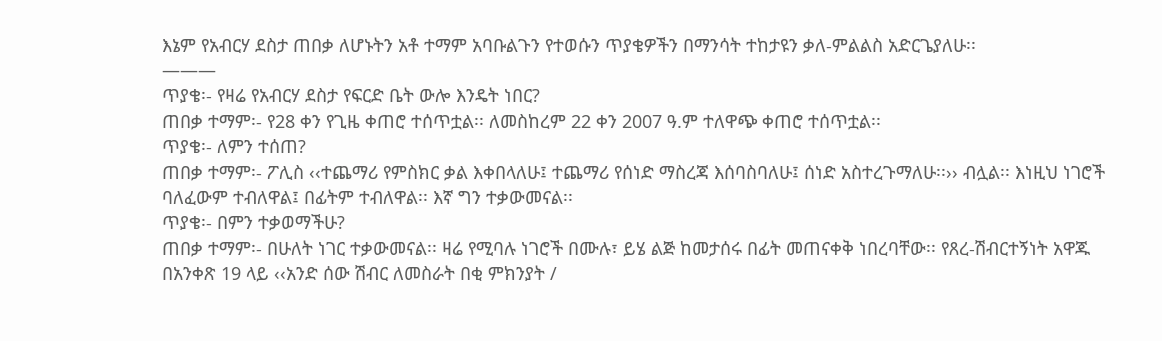እኔም የአብርሃ ደስታ ጠበቃ ለሆኑትን አቶ ተማም አባቡልጉን የተወሱን ጥያቄዎችን በማንሳት ተከታዩን ቃለ-ምልልስ አድርጌያለሁ፡፡
———
ጥያቄ፡- የዛሬ የአብርሃ ደስታ የፍርድ ቤት ውሎ እንዴት ነበር?
ጠበቃ ተማም፡- የ28 ቀን የጊዜ ቀጠሮ ተሰጥቷል፡፡ ለመስከረም 22 ቀን 2007 ዓ.ም ተለዋጭ ቀጠሮ ተሰጥቷል፡፡
ጥያቄ፡- ለምን ተሰጠ?
ጠበቃ ተማም፡- ፖሊስ ‹‹ተጨማሪ የምስክር ቃል እቀበላለሁ፤ ተጨማሪ የሰነድ ማስረጃ እሰባስባለሁ፤ ሰነድ አስተረጉማለሁ፡፡›› ብሏል፡፡ እነዚህ ነገሮች ባለፈውም ተብለዋል፤ በፊትም ተብለዋል፡፡ እኛ ግን ተቃውመናል፡፡
ጥያቄ፡- በምን ተቃወማችሁ?
ጠበቃ ተማም፡- በሁለት ነገር ተቃውመናል፡፡ ዛሬ የሚባሉ ነገሮች በሙሉ፣ ይሄ ልጅ ከመታሰሩ በፊት መጠናቀቅ ነበረባቸው፡፡ የጸረ-ሽብርተኝነት አዋጁ በአንቀጽ 19 ላይ ‹‹አንድ ሰው ሽብር ለመስራት በቂ ምክንያት /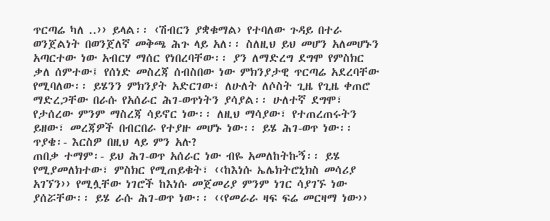ጥርጣሬ ካለ ..›› ይላል፡፡ ‹ሽብርን ያቋቁማል› የተባለው ጉዳይ በተራ ወንጀልነት በወንጀለኛ መቅጫ ሕጉ ላይ አለ፡፡ ስለዚህ ይህ መሆን አለመሆኑን አጣርተው ነው አብርሃ ማሰር የነበረባቸው፡፡ ያን ለማድረግ ደግሞ የምስክር ቃለ ሰምተው፤ የሰነድ መስረጃ ሰብስበው ነው ምክንያታዊ ጥርጣሬ አደረባቸው የሚባለው፡፡ ይሄንን ምክንያት አድርገው፣ ለሁለት ለሶስት ጊዜ የጊዜ ቀጠሮ ማድረጋቸው በራሱ የአሰራር ሕገ-ወጥነትን ያሳያል፡፡ ሁለተኛ ደግሞ፣ የታሰረው ምንም ማስረጃ ሳይኖር ነው፡፡ ለዚህ ማሳያው፣ የተጠረጠሩትን ይዘው፣ መረጃዎች በብርበራ የተያዙ መሆኑ ነው፡፡ ይሄ ሕገ-ወጥ ነው፡፡
ጥያቄ፡- እርስዎ በዚህ ላይ ምን አሉ?
ጠበቃ ተማም፡- ይህ ሕገ-ወጥ አሰራር ነው ብዬ አመለከትኩኝ፡፡ ይሄ የሚያመለክተው፣ ምስክር የሚጠይቁት፣ ‹‹ከእነሱ ኤሌክትሮኒክስ መሳሪያ አገኘን›› የሚሏቸው ነገሮች ከእነሱ መጀመሪያ ምንም ነገር ሳያገኙ ነው ያሰሯቸው፡፡ ይሄ ራሱ ሕገ-ወጥ ነው፡፡ ‹‹የመራራ ዛፍ ፍሬ መርዛማ ነው››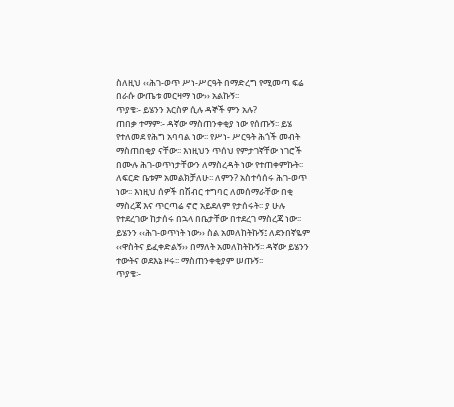ስለዚህ ‹‹ሕገ-ወጥ ሥነ-ሥርዓት በማድረግ የሚመጣ ፍሬ በራሱ ውጤቱ መርዛማ ነው›› አልኩኝ፡፡
ጥያቄ፡- ይሄንን እርስዎ ሲሉ ዳኞች ምን አሉ?
ጠበቃ ተማም፡- ዳኛው ማስጠንቀቂያ ነው የሰጡኝ፡፡ ይሄ የተለመደ የሕግ አባባል ነው፡፡ የሥነ- ሥርዓት ሕጎች መብት ማስጠበቂያ ናቸው፡፡ እነዚህን ጥሰህ የምታገኛቸው ነገሮች በሙሉ ሕገ-ወጥነታቸውን ለማስረዳት ነው የተጠቀምኩት፡፡ ለፍርድ ቤቱም አመልክቻለሁ፡፡ ለምን? አስተሳሰሩ ሕገ-ወጥ ነው፡፡ እነዚህ ሰዎች በሽብር ተግባር ለመሰማራቸው በቂ ማስረጃ እና ጥርጣሬ ኖሮ አይደለም የታሰሩት፡፡ ያ ሁሉ የተደረገው ከታሰሩ በኋላ በቤታቸው በተደረገ ማስረጃ ነው፡፡ ይሄንን ‹‹ሕገ-ወጥነት ነው›› ስል አመለከትኩኝ፤ ለደንበኛዬም ‹‹ዋስትና ይፈቀድልኝ›› በማለት አመለከትኩኝ፡፡ ዳኛው ይሄንን ተውትና ወደእኔ ዞሩ፡፡ ማስጠንቀቂያም ሠጡኝ፡፡
ጥያቄ፡-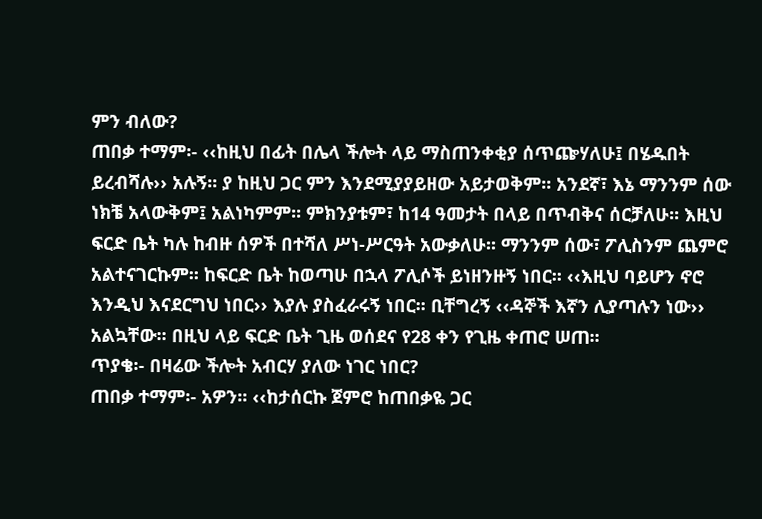ምን ብለው?
ጠበቃ ተማም፡- ‹‹ከዚህ በፊት በሌላ ችሎት ላይ ማስጠንቀቂያ ሰጥጬሃለሁ፤ በሄዱበት ይረብሻሉ›› አሉኝ፡፡ ያ ከዚህ ጋር ምን እንደሚያያይዘው አይታወቅም፡፡ አንደኛ፣ እኔ ማንንም ሰው ነክቼ አላውቅም፤ አልነካምም፡፡ ምክንያቱም፣ ከ14 ዓመታት በላይ በጥብቅና ሰርቻለሁ፡፡ እዚህ ፍርድ ቤት ካሉ ከብዙ ሰዎች በተሻለ ሥነ-ሥርዓት አውቃለሁ፡፡ ማንንም ሰው፣ ፖሊስንም ጨምሮ አልተናገርኩም፡፡ ከፍርድ ቤት ከወጣሁ በኋላ ፖሊሶች ይነዘንዙኝ ነበር፡፡ ‹‹እዚህ ባይሆን ኖሮ እንዲህ እናደርግህ ነበር›› እያሉ ያስፈራሩኝ ነበር፡፡ ቢቸግረኝ ‹‹ዳኞች እኛን ሊያጣሉን ነው›› አልኳቸው፡፡ በዚህ ላይ ፍርድ ቤት ጊዜ ወሰደና የ28 ቀን የጊዜ ቀጠሮ ሠጠ፡፡
ጥያቄ፡- በዛሬው ችሎት አብርሃ ያለው ነገር ነበር?
ጠበቃ ተማም፡- አዎን፡፡ ‹‹ከታሰርኩ ጀምሮ ከጠበቃዬ ጋር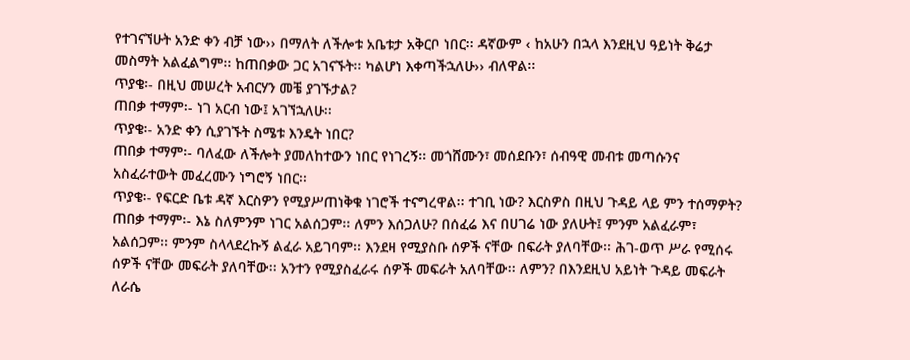የተገናኘሁት አንድ ቀን ብቻ ነው›› በማለት ለችሎቱ አቤቱታ አቅርቦ ነበር፡፡ ዳኛውም ‹ ከአሁን በኋላ እንደዚህ ዓይነት ቅሬታ መስማት አልፈልግም፡፡ ከጠበቃው ጋር አገናኙት፡፡ ካልሆነ እቀጣችኋለሁ›› ብለዋል፡፡
ጥያቄ፡- በዚህ መሠረት አብርሃን መቼ ያገኙታል?
ጠበቃ ተማም፡- ነገ አርብ ነው፤ አገኘኋለሁ፡፡
ጥያቄ፡- አንድ ቀን ሲያገኙት ስሜቱ እንዴት ነበር?
ጠበቃ ተማም፡- ባለፈው ለችሎት ያመለከተውን ነበር የነገረኝ፡፡ መጎሸሙን፣ መሰደቡን፣ ሰብዓዊ መብቱ መጣሱንና አስፈራተውት መፈረሙን ነግሮኝ ነበር፡፡
ጥያቄ፡- የፍርድ ቤቱ ዳኛ እርስዎን የሚያሥጠነቅቁ ነገሮች ተናግረዋል፡፡ ተገቢ ነው? እርስዎስ በዚህ ጉዳይ ላይ ምን ተሰማዎት?
ጠበቃ ተማም፡- እኔ ስለምንም ነገር አልሰጋም፡፡ ለምን እሰጋለሁ? በሰፈሬ እና በሀገሬ ነው ያለሁት፤ ምንም አልፈራም፣ አልሰጋም፡፡ ምንም ስላላደረኩኝ ልፈራ አይገባም፡፡ እንደዛ የሚያስቡ ሰዎች ናቸው በፍራት ያለባቸው፡፡ ሕገ-ወጥ ሥራ የሚሰሩ ሰዎች ናቸው መፍራት ያለባቸው፡፡ አንተን የሚያስፈራሩ ሰዎች መፍራት አለባቸው፡፡ ለምን? በእንደዚህ አይነት ጉዳይ መፍራት ለራሴ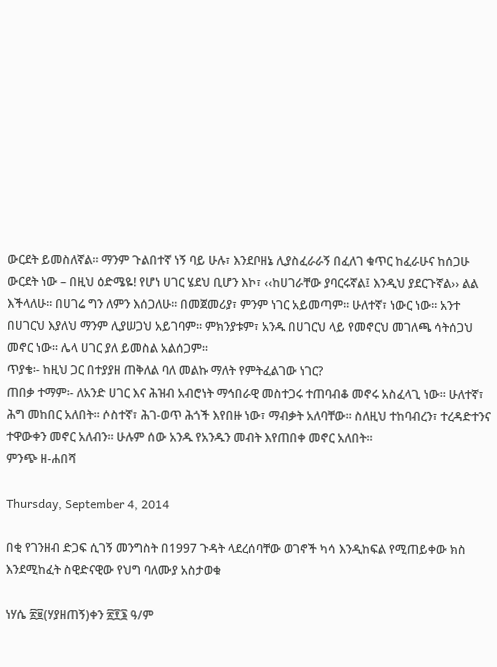ውርደት ይመስለኛል፡፡ ማንም ጉልበተኛ ነኝ ባይ ሁሉ፣ እንደቦዘኔ ሊያስፈራራኝ በፈለገ ቁጥር ከፈራሁና ከሰጋሁ ውርደት ነው – በዚህ ዕድሜዬ! የሆነ ሀገር ሄደህ ቢሆን እኮ፣ ‹‹ከሀገራቸው ያባርሩኛል፤ እንዲህ ያደርጉኛል›› ልል እችላለሁ፡፡ በሀገሬ ግን ለምን እሰጋለሁ፡፡ በመጀመሪያ፣ ምንም ነገር አይመጣም፡፡ ሁለተኛ፣ ነውር ነው፡፡ አንተ በሀገርህ እያለህ ማንም ሊያሠጋህ አይገባም፡፡ ምክንያቱም፣ አንዱ በሀገርህ ላይ የመኖርህ መገለጫ ሳትሰጋህ መኖር ነው፡፡ ሌላ ሀገር ያለ ይመስል አልሰጋም፡፡
ጥያቄ፡- ከዚህ ጋር በተያያዘ ጠቅለል ባለ መልኩ ማለት የምትፈልገው ነገር?
ጠበቃ ተማም፡- ለአንድ ሀገር እና ሕዝብ አብሮነት ማኅበራዊ መስተጋሩ ተጠባብቆ መኖሩ አስፈላጊ ነው፡፡ ሁለተኛ፣ ሕግ መከበር አለበት፡፡ ሶስተኛ፣ ሕገ-ወጥ ሕጎች እየበዙ ነው፣ ማብቃት አለባቸው፡፡ ስለዚህ ተከባብረን፣ ተረዳድተንና ተዋውቀን መኖር አለብን፡፡ ሁሉም ሰው አንዱ የአንዱን መብት እየጠበቀ መኖር አለበት፡፡
ምንጭ ዘ-ሐበሻ

Thursday, September 4, 2014

በቂ የገንዘብ ድጋፍ ሲገኝ መንግስት በ1997 ጉዳት ላደረሰባቸው ወገኖች ካሳ እንዲከፍል የሚጠይቀው ክስ እንደሚከፈት ስዊድናዊው የህግ ባለሙያ አስታወቁ

ነሃሴ ፳፱(ሃያዘጠኝ)ቀን ፳፻፮ ዓ/ም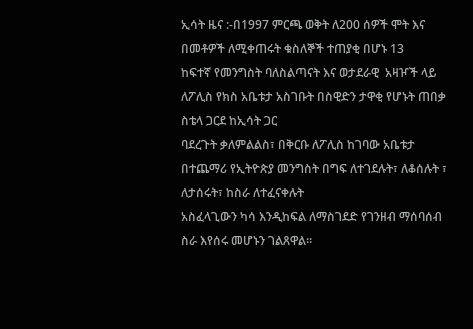ኢሳት ዜና :-በ1997 ምርጫ ወቅት ለ200 ሰዎች ሞት እና በመቶዎች ለሚቀጠሩት ቁስለኞች ተጠያቂ በሆኑ 13
ከፍተኛ የመንግስት ባለስልጣናት እና ወታደራዊ  አዛዦች ላይ ለፖሊስ የክስ አቤቱታ አስገቡት በስዊድን ታዋቂ የሆኑት ጠበቃ ስቴላ ጋርደ ከኢሳት ጋር
ባደረጉት ቃለምልልስ፣ በቅርቡ ለፖሊስ ከገባው አቤቱታ በተጨማሪ የኢትዮጵያ መንግስት በግፍ ለተገደሉት፣ ለቆሰሉት ፣ ለታሰሩት፣ ከስራ ለተፈናቀሉት
አስፈላጊውን ካሳ እንዲከፍል ለማስገደድ የገንዘብ ማሰባሰብ ስራ እየሰሩ መሆኑን ገልጸዋል።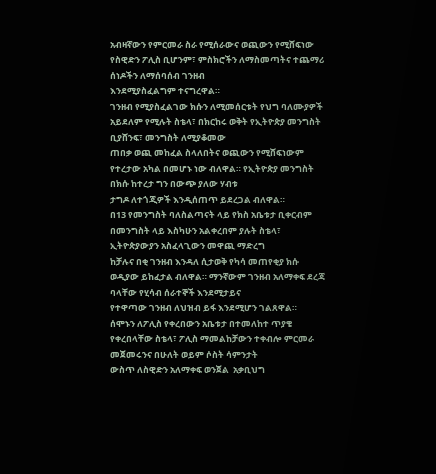አብዛኛውን የምርመራ ስራ የሚሰራውና ወጪውን የሚሸፍነው የስዊድን ፖሊስ ቢሆንም፣ ምስክሮችን ለማስመጣትና ተጨማሪ ሰነዶችን ለማሰባሰብ ገንዘብ
እንደሚያስፈልግም ተናግረዋል።
ገንዘብ የሚያስፈልገው ክሱን ለሚመሰርቱት የህግ ባለሙያዎች አይደለም የሚሉት ስቴላ፣ በክርከሩ ወቅት የኢትዮጵያ መንግስት ቢያሸንፍ፣ መንግስት ለሚያቆመው
ጠበቃ ወጪ መከፈል ስላለበትና ወጪውን የሚሸፍነውም የተረታው አካል በመሆኑ ነው ብለዋል። የኢትዮጵያ መንግስት በክሱ ከተረታ ግን በውጭ ያለው ሃብቱ
ታግዶ ለተጎጂዎች እንዲሰጠጥ ይደረጋል ብለዋል።
በ13 የመንግስት ባለስልጣናት ላይ የክስ አቤቱታ ቢቀርብም በመንግስት ላይ እስካሁን አልቀረበም ያሉት ስቴላ፣ ኢትዮጵያውያን አስፈላጊውን መዋጪ ማድረግ
ከቻሉና በቂ ገንዘብ እንዳለ ሲታወቅ የካሳ መጠየቂያ ክሱ ወዲያው ይከፈታል ብለዋል። ማንኛውም ገንዘብ አለማቀፍ ደረጃ ባላቸው የሂሳብ ሰራተኞች እንደሚታይና
የተዋጣው ገንዘብ ለህዝብ ይፋ እንደሚሆን ገልጸዋል።
ሰሞኑን ለፖሊስ የቀረበውን አቤቱታ በተመለከተ ጥያቄ የቀረበላቸው ስቴላ፣ ፖሊስ ማመልከቻውን ተቀብሎ ምርመራ መጀመሩንና በሁለት ወይም ሶስት ሳምንታት
ውስጥ ለስዊድን አለማቀፍ ወንጀል  አቃቢህግ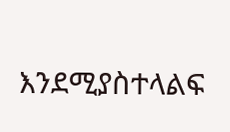እንደሚያስተላልፍ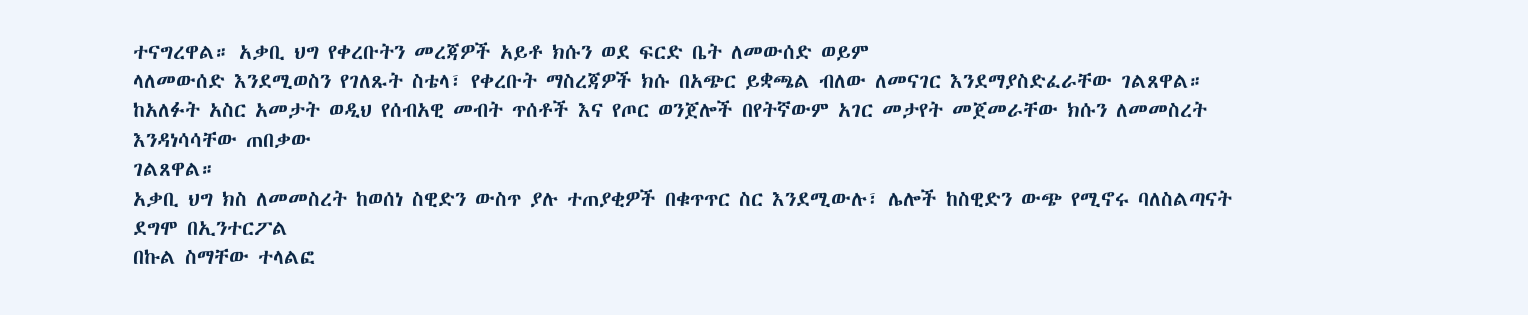ተናግረዋል። አቃቢ ህግ የቀረቡትን መረጃዎች አይቶ ክሱን ወደ ፍርድ ቤት ለመውሰድ ወይም
ላለመውሰድ እንደሚወስን የገለጹት ስቴላ፣ የቀረቡት ማስረጃዎች ክሱ በአጭር ይቋጫል ብለው ለመናገር እንደማያስድፈራቸው ገልጸዋል።
ከአለፉት አስር አመታት ወዲህ የሰብአዊ መብት ጥሰቶች እና የጦር ወንጀሎች በየትኛውም አገር መታየት መጀመራቸው ክሱን ለመመስረት እንዳነሳሳቸው ጠበቃው
ገልጸዋል።
አቃቢ ህግ ክስ ለመመስረት ከወሰነ ስዊድን ውስጥ ያሉ ተጠያቂዎች በቁጥጥር ስር እንደሚውሉ፣ ሌሎች ከስዊድን ውጭ የሚኖሩ ባለስልጣናት ደግሞ በኢንተርፖል
በኩል ስማቸው ተላልፎ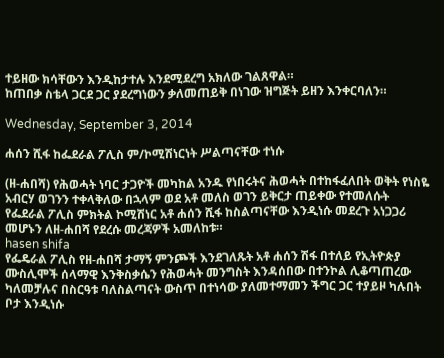ተይዘው ክሳቸውን እንዲከታተሉ እንደሚደረግ አክለው ገልጸዋል።
ከጠበቃ ስቴላ ጋርደ ጋር ያደረግነውን ቃለመጠይቅ በነገው ዝግጅት ይዘን እንቀርባለን።

Wednesday, September 3, 2014

ሐሰን ሺፋ ከፌደራል ፖሊስ ም/ኮሚሽነርነት ሥልጣናቸው ተነሱ

(ዘ-ሐበሻ) የሕወሓት ነባር ታጋዮች መካከል አንዱ የነበሩትና ሕወሓት በተከፋፈለበት ወቅት የነስዬ አብርሃ ወገንን ተቀላቅለው በኋላም ወደ አቶ መለስ ወገን ይቅርታ ጠይቀው የተመለሱት የፌደራል ፖሊስ ምክትል ኮሚሽነር አቶ ሐሰን ሺፋ ከስልጣናቸው እንዲነሱ መደረጉ አነጋጋሪ መሆኑን ለዘ-ሐበሻ የደረሱ መረጃዎች አመለከቱ።
hasen shifa
የፌዴራል ፖሊስ የዘ-ሐበሻ ታማኝ ምንጮች እንደገለጹት አቶ ሐሰን ሽፋ በተለይ የኢትዮጵያ ሙስሊሞች ሰላማዊ እንቅስቃሴን የሕወሓት መንግስት እንዳሰበው በተንኮል ሊቆጣጠረው ካለመቻሉና በስርዓቱ ባለስልጣናት ውስጥ በተነሳው ያለመተማመን ችግር ጋር ተያይዞ ካሉበት ቦታ እንዲነሱ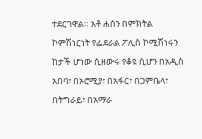ተደርገዋል። አቶ ሐሰን በምክትል ኮምሽነርነት የፌደራል ፖሊስ ኮሚሽነሩን ከታች ሆነው ሲዘውሩ የቆዩ ሲሆን በአዲስ አበባ፣ በኦሮሚያ፣ በአፋር፣ በጋምቤላ፣ በትግራይ፣ በአማራ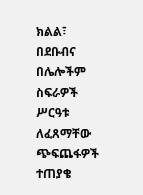ክልል፣ በደቡብና በሌሎችም ስፍራዎች ሥርዓቱ ለፈጸማቸው ጭፍጨፋዎች ተጠያቄ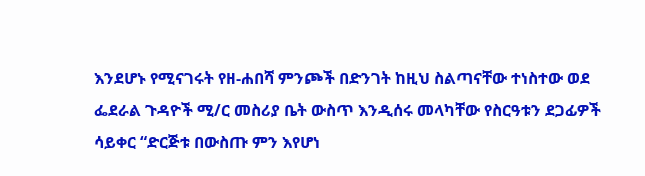እንደሆኑ የሚናገሩት የዘ-ሐበሻ ምንጮች በድንገት ከዚህ ስልጣናቸው ተነስተው ወደ ፌደራል ጉዳዮች ሚ/ር መስሪያ ቤት ውስጥ እንዲሰሩ መላካቸው የስርዓቱን ደጋፊዎች ሳይቀር “ድርጅቱ በውስጡ ምን እየሆነ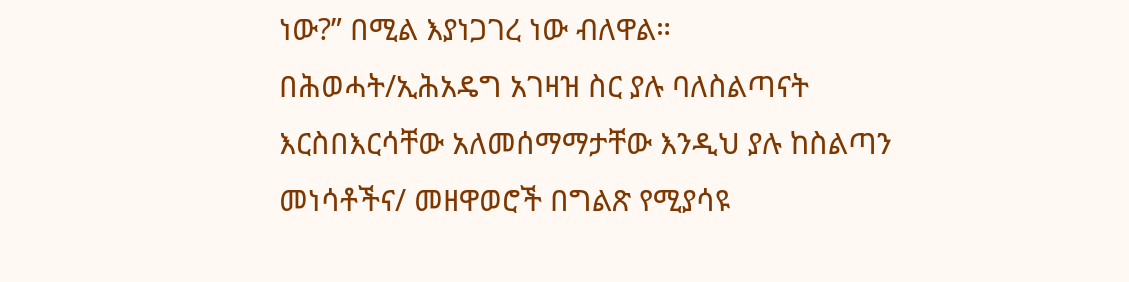ነው?” በሚል እያነጋገረ ነው ብለዋል።
በሕወሓት/ኢሕአዴግ አገዛዝ ስር ያሉ ባለስልጣናት እርስበእርሳቸው አለመሰማማታቸው እንዲህ ያሉ ከስልጣን መነሳቶችና/ መዘዋወሮች በግልጽ የሚያሳዩ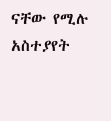ናቸው የሚሉ አስተያየት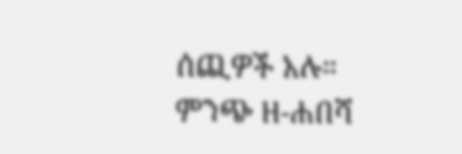ሰጪዎች አሉ።
ምንጭ ዘ-ሐበሻ